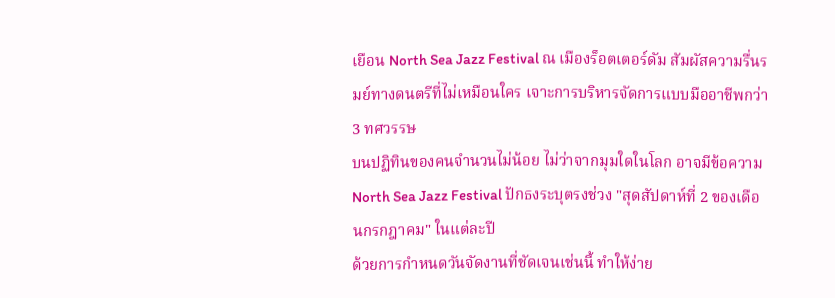เยือน North Sea Jazz Festival ณ เมืองร็อตเตอร์ดัม สัมผัสความรื่นรมย์ทางดนตรีที่ไม่เหมือนใคร เจาะการบริหารจัดการแบบมืออาชีพกว่า 3 ทศวรรษ
บนปฏิทินของคนจำนวนไม่น้อย ไม่ว่าจากมุมใดในโลก อาจมีข้อความ North Sea Jazz Festival ปักธงระบุตรงช่วง "สุดสัปดาห์ที่ 2 ของเดือนกรกฎาคม" ในแต่ละปี
ด้วยการกำหนดวันจัดงานที่ชัดเจนเช่นนี้ ทำให้ง่าย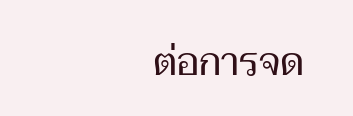ต่อการจด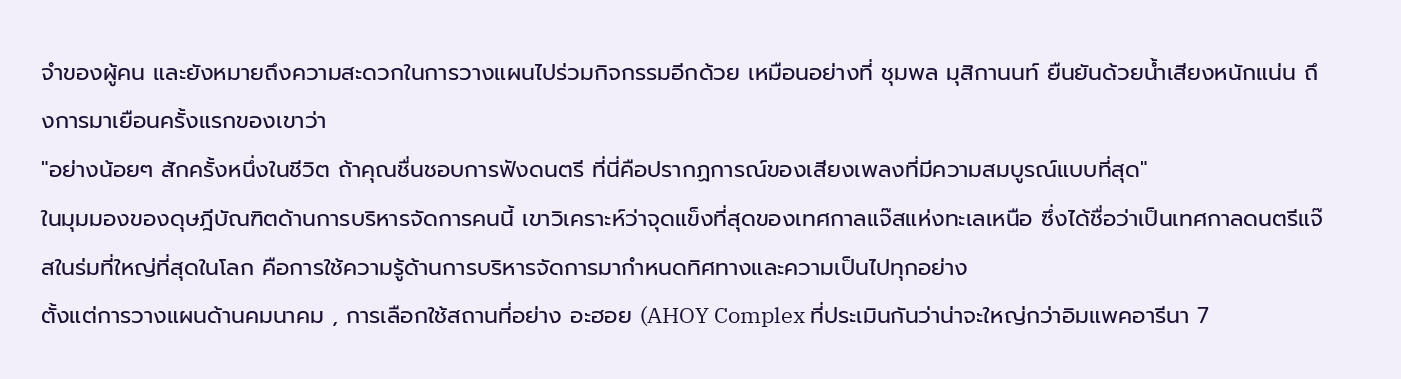จำของผู้คน และยังหมายถึงความสะดวกในการวางแผนไปร่วมกิจกรรมอีกด้วย เหมือนอย่างที่ ชุมพล มุสิกานนท์ ยืนยันด้วยน้ำเสียงหนักแน่น ถึงการมาเยือนครั้งแรกของเขาว่า
"อย่างน้อยๆ สักครั้งหนึ่งในชีวิต ถ้าคุณชื่นชอบการฟังดนตรี ที่นี่คือปรากฏการณ์ของเสียงเพลงที่มีความสมบูรณ์แบบที่สุด"
ในมุมมองของดุษฎีบัณฑิตด้านการบริหารจัดการคนนี้ เขาวิเคราะห์ว่าจุดแข็งที่สุดของเทศกาลแจ๊สแห่งทะเลเหนือ ซึ่งได้ชื่อว่าเป็นเทศกาลดนตรีแจ๊สในร่มที่ใหญ่ที่สุดในโลก คือการใช้ความรู้ด้านการบริหารจัดการมากำหนดทิศทางและความเป็นไปทุกอย่าง
ตั้งแต่การวางแผนด้านคมนาคม , การเลือกใช้สถานที่อย่าง อะฮอย (AHOY Complex ที่ประเมินกันว่าน่าจะใหญ่กว่าอิมแพคอารีนา 7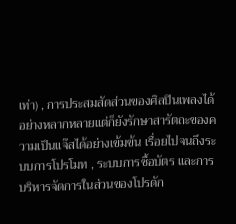เท่า) , การประสมสัดส่วนของศิลปินเพลงได้อย่างหลากหลายแต่ก็ยังรักษาสารัตถะของความเป็นแจ๊สได้อย่างเข้มข้น เรื่อยไปจนถึงระบบการโปรโมท , ระบบการซื้อบัตร และการบริหารจัดการในส่วนของโปรดัก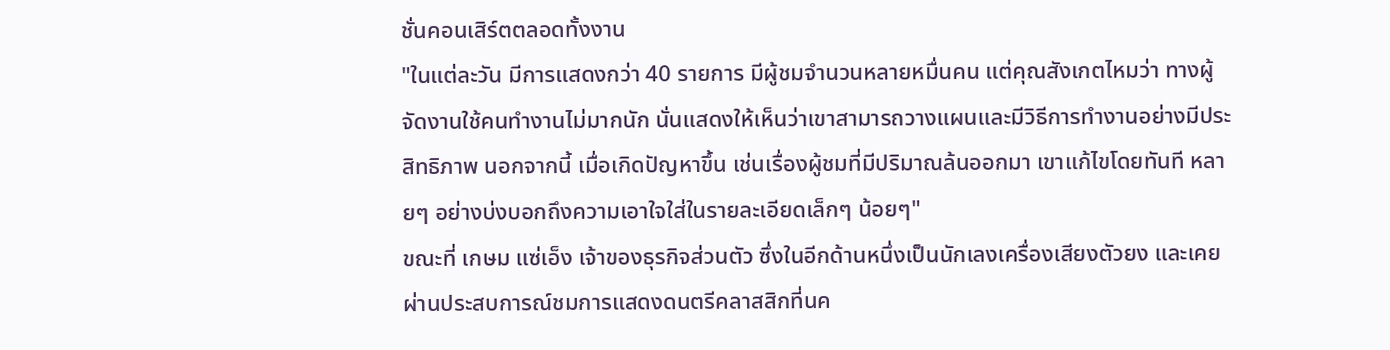ชั่นคอนเสิร์ตตลอดทั้งงาน
"ในแต่ละวัน มีการแสดงกว่า 40 รายการ มีผู้ชมจำนวนหลายหมื่นคน แต่คุณสังเกตไหมว่า ทางผู้จัดงานใช้คนทำงานไม่มากนัก นั่นแสดงให้เห็นว่าเขาสามารถวางแผนและมีวิธีการทำงานอย่างมีประสิทธิภาพ นอกจากนี้ เมื่อเกิดปัญหาขึ้น เช่นเรื่องผู้ชมที่มีปริมาณล้นออกมา เขาแก้ไขโดยทันที หลายๆ อย่างบ่งบอกถึงความเอาใจใส่ในรายละเอียดเล็กๆ น้อยๆ"
ขณะที่ เกษม แซ่เอ็ง เจ้าของธุรกิจส่วนตัว ซึ่งในอีกด้านหนึ่งเป็นนักเลงเครื่องเสียงตัวยง และเคยผ่านประสบการณ์ชมการแสดงดนตรีคลาสสิกที่นค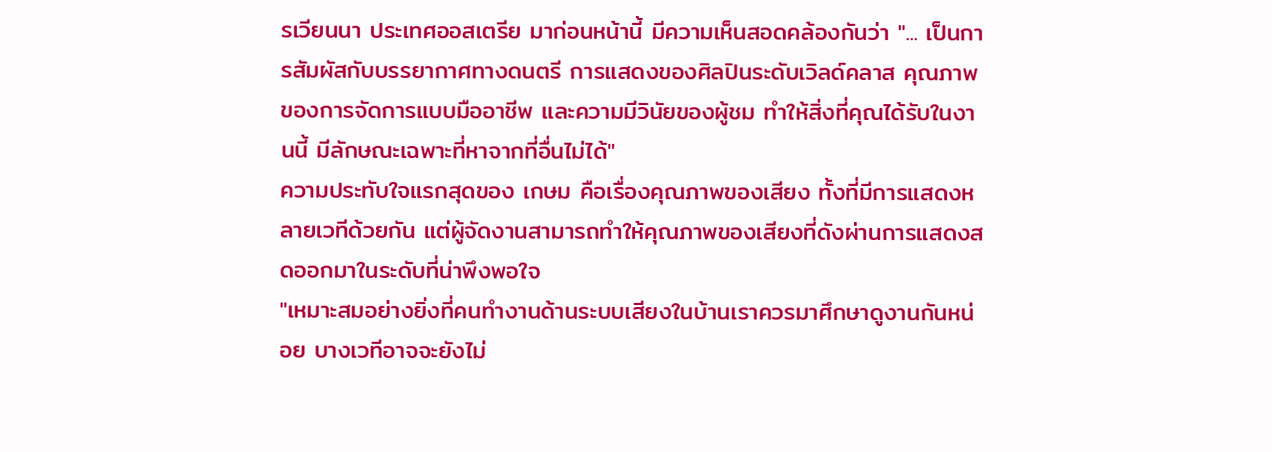รเวียนนา ประเทศออสเตรีย มาก่อนหน้านี้ มีความเห็นสอดคล้องกันว่า "... เป็นการสัมผัสกับบรรยากาศทางดนตรี การแสดงของศิลปินระดับเวิลด์คลาส คุณภาพของการจัดการแบบมืออาชีพ และความมีวินัยของผู้ชม ทำให้สิ่งที่คุณได้รับในงานนี้ มีลักษณะเฉพาะที่หาจากที่อื่นไม่ได้"
ความประทับใจแรกสุดของ เกษม คือเรื่องคุณภาพของเสียง ทั้งที่มีการแสดงหลายเวทีด้วยกัน แต่ผู้จัดงานสามารถทำให้คุณภาพของเสียงที่ดังผ่านการแสดงสดออกมาในระดับที่น่าพึงพอใจ
"เหมาะสมอย่างยิ่งที่คนทำงานด้านระบบเสียงในบ้านเราควรมาศึกษาดูงานกันหน่อย บางเวทีอาจจะยังไม่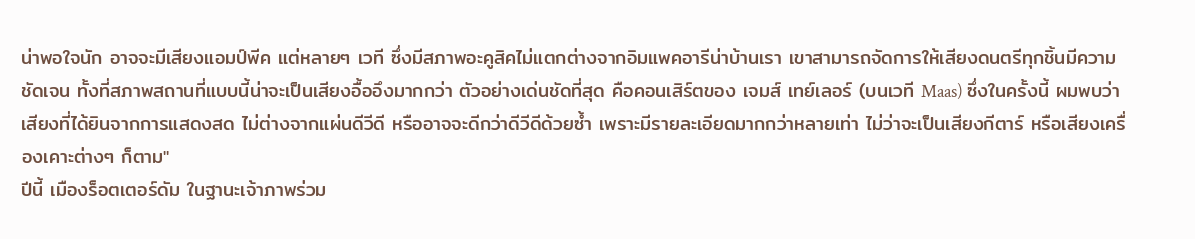น่าพอใจนัก อาจจะมีเสียงแอมป์พีค แต่หลายๆ เวที ซึ่งมีสภาพอะคูสิคไม่แตกต่างจากอิมแพคอารีน่าบ้านเรา เขาสามารถจัดการให้เสียงดนตรีทุกชิ้นมีความชัดเจน ทั้งที่สภาพสถานที่แบบนี้น่าจะเป็นเสียงอื้ออึงมากกว่า ตัวอย่างเด่นชัดที่สุด คือคอนเสิร์ตของ เจมส์ เทย์เลอร์ (บนเวที Maas) ซึ่งในครั้งนี้ ผมพบว่าเสียงที่ได้ยินจากการแสดงสด ไม่ต่างจากแผ่นดีวีดี หรืออาจจะดีกว่าดีวีดีด้วยซ้ำ เพราะมีรายละเอียดมากกว่าหลายเท่า ไม่ว่าจะเป็นเสียงกีตาร์ หรือเสียงเครื่องเคาะต่างๆ ก็ตาม"
ปีนี้ เมืองร็อตเตอร์ดัม ในฐานะเจ้าภาพร่วม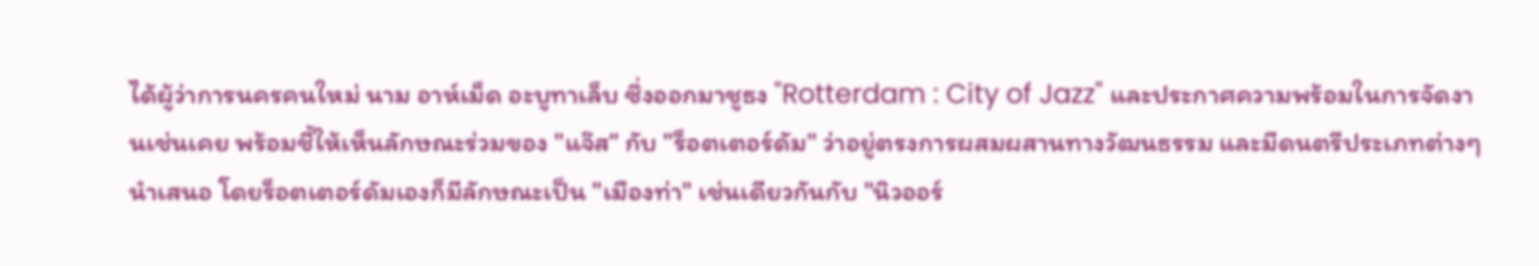ได้ผู้ว่าการนครคนใหม่ นาม อาห์เม็ด อะบูทาเล็บ ซึ่งออกมาชูธง "Rotterdam : City of Jazz" และประกาศความพร้อมในการจัดงานเช่นเคย พร้อมชี้ให้เห็นลักษณะร่วมของ "แจ๊ส" กับ "ร็อตเตอร์ดัม" ว่าอยู่ตรงการผสมผสานทางวัฒนธรรม และมีดนตรีประเภทต่างๆ นำเสนอ โดยร็อตเตอร์ดัมเองก็มีลักษณะเป็น "เมืองท่า" เช่นเดียวกันกับ "นิวออร์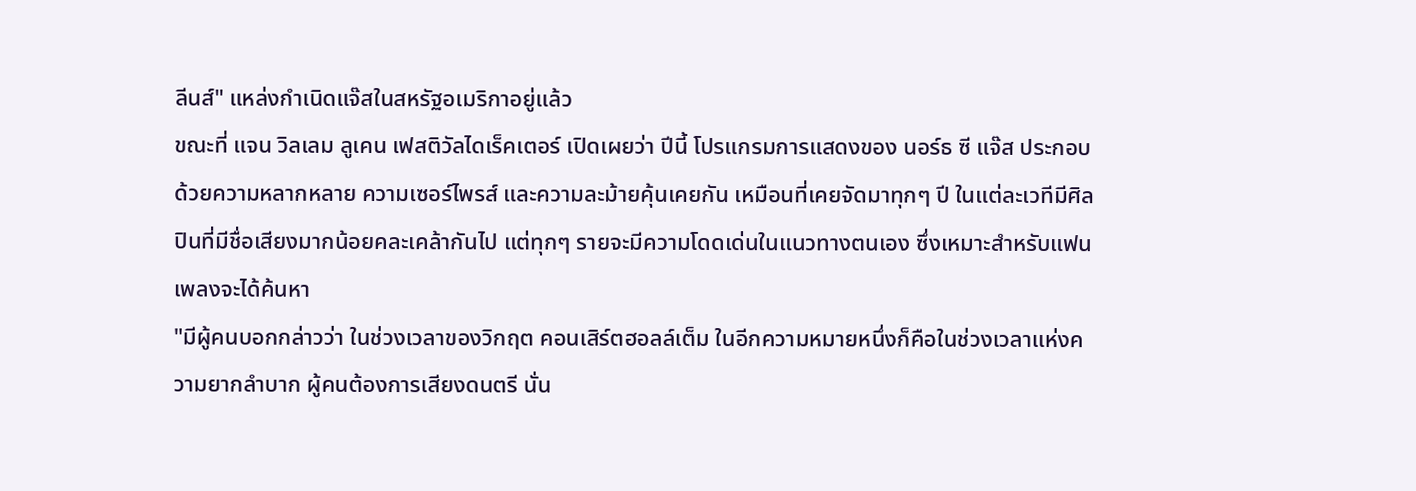ลีนส์" แหล่งกำเนิดแจ๊สในสหรัฐอเมริกาอยู่แล้ว
ขณะที่ แจน วิลเลม ลูเคน เฟสติวัลไดเร็คเตอร์ เปิดเผยว่า ปีนี้ โปรแกรมการแสดงของ นอร์ธ ซี แจ๊ส ประกอบด้วยความหลากหลาย ความเซอร์ไพรส์ และความละม้ายคุ้นเคยกัน เหมือนที่เคยจัดมาทุกๆ ปี ในแต่ละเวทีมีศิลปินที่มีชื่อเสียงมากน้อยคละเคล้ากันไป แต่ทุกๆ รายจะมีความโดดเด่นในแนวทางตนเอง ซึ่งเหมาะสำหรับแฟนเพลงจะได้ค้นหา
"มีผู้คนบอกกล่าวว่า ในช่วงเวลาของวิกฤต คอนเสิร์ตฮอลล์เต็ม ในอีกความหมายหนึ่งก็คือในช่วงเวลาแห่งความยากลำบาก ผู้คนต้องการเสียงดนตรี นั่น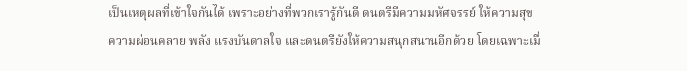เป็นเหตุผลที่เข้าใจกันได้ เพราะอย่างที่พวกเรารู้กันดี ดนตรีมีความมหัศจรรย์ ให้ความสุข ความผ่อนคลาย พลัง แรงบันดาลใจ และดนตรียังให้ความสนุกสนานอีกด้วย โดยเฉพาะเมื่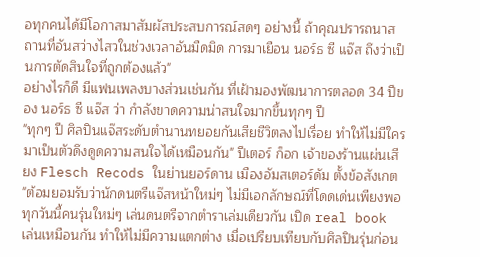อทุกคนได้มีโอกาสมาสัมผัสประสบการณ์สดๆ อย่างนี้ ถ้าคุณปรารถนาสถานที่อันสว่างไสวในช่วงเวลาอันมืดมิด การมาเยือน นอร์ธ ซี แจ๊ส ถึงว่าเป็นการตัดสินใจที่ถูกต้องแล้ว"
อย่างไรก็ดี มีแฟนเพลงบางส่วนเช่นกัน ที่เฝ้ามองพัฒนาการตลอด 34 ปีของ นอร์ธ ซี แจ๊ส ว่า กำลังขาดความน่าสนใจมากขึ้นทุกๆ ปี
"ทุกๆ ปี ศิลปินแจ๊สระดับตำนานทยอยกันเสียชีวิตลงไปเรื่อย ทำให้ไม่มีใครมาเป็นตัวดึงดูดความสนใจได้เหมือนกัน" ปีเตอร์ ก็อก เจ้าของร้านแผ่นเสียง Flesch Recods ในย่านยอร์ดาน เมืองอัมสเตอร์ดัม ตั้งข้อสังเกต "ต้อมยอมรับว่านักดนตรีแจ๊สหน้าใหม่ๆ ไม่มีเอกลักษณ์ที่โดดเด่นเพียงพอ ทุกวันนี้คนรุ่นใหม่ๆ เล่นดนตรีจากตำราเล่มเดียวกัน เปิด real book เล่นเหมือนกัน ทำให้ไม่มีความแตกต่าง เมื่อเปรียบเทียบกับศิลปินรุ่นก่อน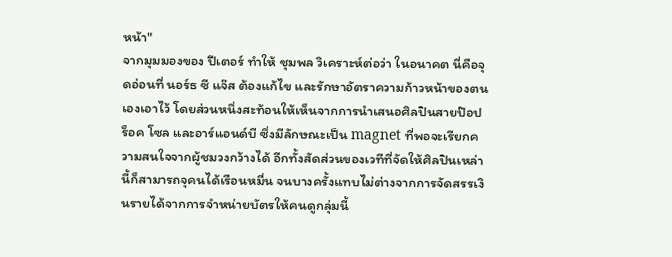หน้า"
จากมุมมองของ ปีเตอร์ ทำให้ ชุมพล วิเคราะห์ต่อว่า ในอนาคต นี่คือจุดอ่อนที่ นอร์ธ ซี แจ๊ส ต้องแก้ไข และรักษาอัตราความก้าวหน้าของตนเองเอาไว้ โดยส่วนหนึ่งสะท้อนให้เห็นจากการนำเสนอศิลปินสายป๊อป ร็อค โซล และอาร์แอนด์บี ซึ่งมีลักษณะเป็น magnet ที่พอจะเรียกความสนใจจากผู้ชมวงกว้างได้ อีกทั้งสัดส่วนของเวทีที่จัดให้ศิลปินเหล่านี้ก็สามารถจุคนได้เรือนหมื่น จนบางครั้งแทบไม่ต่างจากการจัดสรรเงินรายได้จากการจำหน่ายบัตรให้คนดูกลุ่มนี้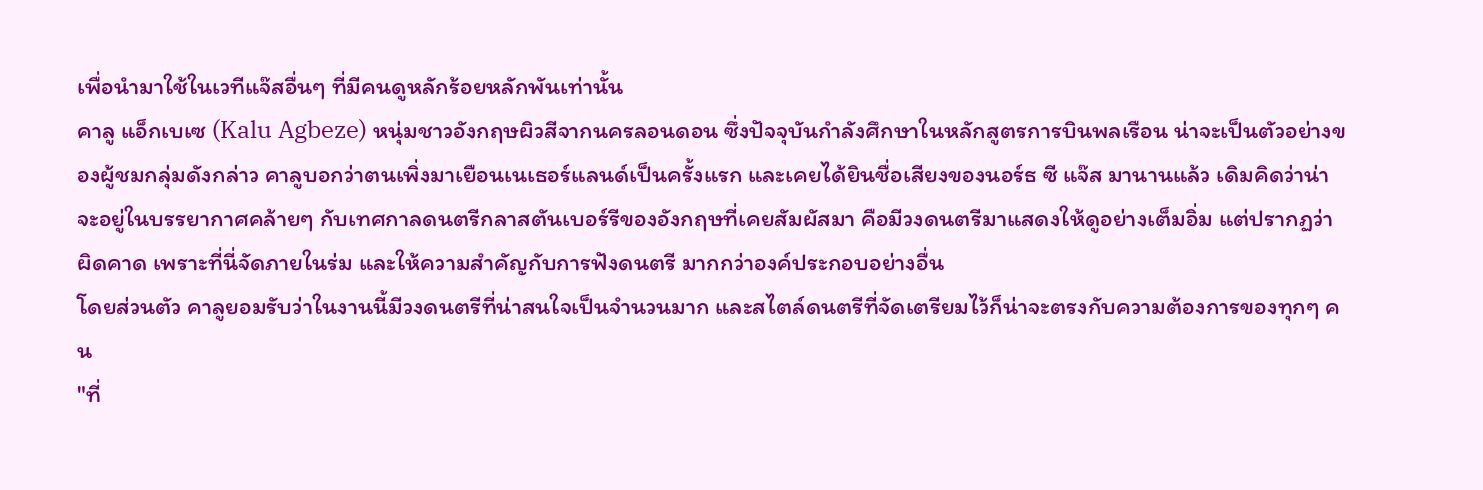เพื่อนำมาใช้ในเวทีแจ๊สอื่นๆ ที่มีคนดูหลักร้อยหลักพันเท่านั้น
คาลู แอ็กเบเซ (Kalu Agbeze) หนุ่มชาวอังกฤษผิวสีจากนครลอนดอน ซึ่งปัจจุบันกำลังศึกษาในหลักสูตรการบินพลเรือน น่าจะเป็นตัวอย่างของผู้ชมกลุ่มดังกล่าว คาลูบอกว่าตนเพิ่งมาเยือนเนเธอร์แลนด์เป็นครั้งแรก และเคยได้ยินชื่อเสียงของนอร์ธ ซี แจ๊ส มานานแล้ว เดิมคิดว่าน่าจะอยู่ในบรรยากาศคล้ายๆ กับเทศกาลดนตรีกลาสตันเบอร์รีของอังกฤษที่เคยสัมผัสมา คือมีวงดนตรีมาแสดงให้ดูอย่างเต็มอิ่ม แต่ปรากฏว่าผิดคาด เพราะที่นี่จัดภายในร่ม และให้ความสำคัญกับการฟังดนตรี มากกว่าองค์ประกอบอย่างอื่น
โดยส่วนตัว คาลูยอมรับว่าในงานนี้มีวงดนตรีที่น่าสนใจเป็นจำนวนมาก และสไตล์ดนตรีที่จัดเตรียมไว้ก็น่าจะตรงกับความต้องการของทุกๆ คน
"ที่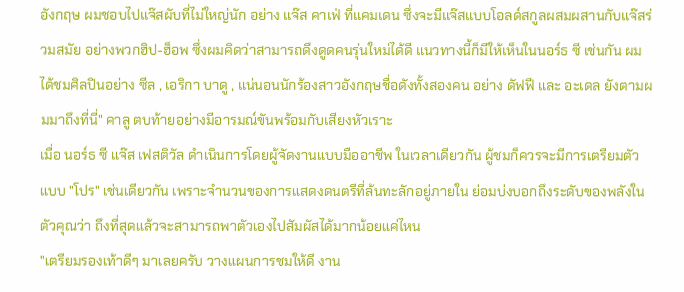อังกฤษ ผมชอบไปแจ๊สผับที่ไม่ใหญ่นัก อย่าง แจ๊ส คาเฟ่ ที่แคมเดน ซึ่งจะมีแจ๊สแบบโอลด์สกูลผสมผสานกับแจ๊สร่วมสมัย อย่างพวกฮิป-ฮ็อพ ซึ่งผมคิดว่าสามารถดึงดูดคนรุ่นใหม่ได้ดี แนวทางนี้ก็มีให้เห็นในนอร์ธ ซี เช่นกัน ผมได้ชมศิลปินอย่าง ซีล , เอริกา บาดู , แน่นอนนักร้องสาวอังกฤษชื่อดังทั้งสองคน อย่าง ดัฟฟี และ อะเดล ยังตามผมมาถึงที่นี่" คาลู ตบท้ายอย่างมีอารมณ์ขันพร้อมกับเสียงหัวเราะ
เมื่อ นอร์ธ ซี แจ๊ส เฟสติวัล ดำเนินการโดยผู้จัดงานแบบมืออาชีพ ในเวลาเดียวกัน ผู้ชมก็ควรจะมีการเตรียมตัวแบบ "โปร" เช่นเดียวกัน เพราะจำนวนของการแสดงดนตรีที่ล้นทะลักอยู่ภายใน ย่อมบ่งบอกถึงระดับของพลังในตัวคุณว่า ถึงที่สุดแล้วจะสามารถพาตัวเองไปสัมผัสได้มากน้อยแค่ไหน
"เตรียมรองเท้าดีๆ มาเลยครับ วางแผนการชมให้ดี งาน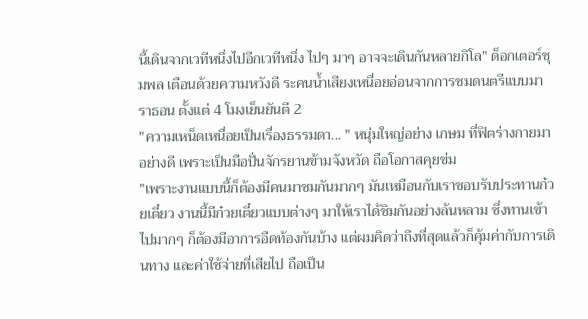นี้เดินจากเวทีหนึ่งไปอีกเวทีหนึ่ง ไปๆ มาๆ อาจจะเดินกันหลายกิโล" ด็อกเตอร์ชุมพล เตือนด้วยความหวังดี ระคนน้ำเสียงเหนื่อยอ่อนจากการชมดนตรีแบบมาราธอน ตั้งแต่ 4 โมงเย็นยันตี 2
"ความเหน็ดเหนื่อยเป็นเรื่องธรรมดา... " หนุ่มใหญ่อย่าง เกษม ที่ฟิตร่างกายมาอย่างดี เพราะเป็นมือปั่นจักรยานข้ามจังหวัด ถือโอกาสคุยข่ม
"เพราะงานแบบนี้ก็ต้องมีคนมาชมกันมากๆ มันเหมือนกับเราชอบรับประทานก๋วยเตี๋ยว งานนี้มีก๋วยเตี๋ยวแบบต่างๆ มาให้เราได้ชิมกันอย่างล้นหลาม ซึ่งทานเข้าไปมากๆ ก็ต้องมีอาการอืดท้องกันบ้าง แต่ผมคิดว่าถึงที่สุดแล้วก็คุ้มค่ากับการเดินทาง และค่าใช้จ่ายที่เสียไป ถือเป็น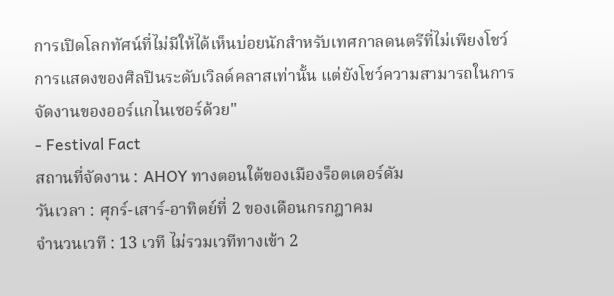การเปิดโลกทัศน์ที่ไม่มีให้ได้เห็นบ่อยนักสำหรับเทศกาลดนตรีที่ไม่เพียงโชว์การแสดงของศิลปินระดับเวิลด์คลาสเท่านั้น แต่ยังโชว์ความสามารถในการจัดงานของออร์แกไนเซอร์ด้วย"
- Festival Fact
สถานที่จัดงาน : AHOY ทางตอนใต้ของเมืองร็อตเตอร์ดัม
วันเวลา : ศุกร์-เสาร์-อาทิตย์ที่ 2 ของเดือนกรกฎาคม
จำนวนเวที : 13 เวที ไม่รวมเวทีทางเข้า 2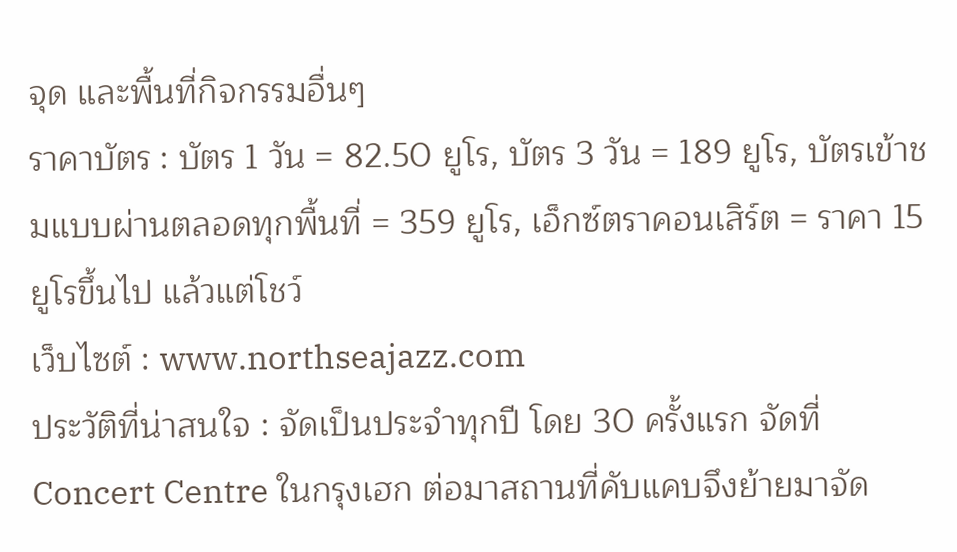จุด และพื้นที่กิจกรรมอื่นๆ
ราคาบัตร : บัตร 1 วัน = 82.50 ยูโร, บัตร 3 วัน = 189 ยูโร, บัตรเข้าชมแบบผ่านตลอดทุกพื้นที่ = 359 ยูโร, เอ็กซ์ตราคอนเสิร์ต = ราคา 15 ยูโรขึ้นไป แล้วแต่โชว์
เว็บไซต์ : www.northseajazz.com
ประวัติที่น่าสนใจ : จัดเป็นประจำทุกปี โดย 30 ครั้งแรก จัดที่ Concert Centre ในกรุงเฮก ต่อมาสถานที่คับแคบจึงย้ายมาจัด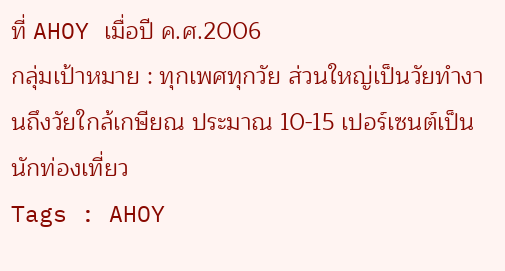ที่ AHOY เมื่อปี ค.ศ.2006
กลุ่มเป้าหมาย : ทุกเพศทุกวัย ส่วนใหญ่เป็นวัยทำงานถึงวัยใกล้เกษียณ ประมาณ 10-15 เปอร์เซนต์เป็นนักท่องเที่ยว
Tags : AHOY